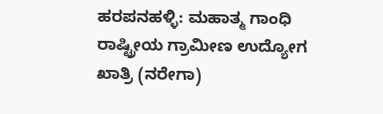ಹರಪನಹಳ್ಳಿ: ಮಹಾತ್ಮ ಗಾಂಧಿ ರಾಷ್ಟ್ರೀಯ ಗ್ರಾಮೀಣ ಉದ್ಯೋಗ ಖಾತ್ರಿ (ನರೇಗಾ)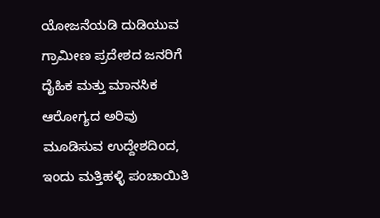ಯೋಜನೆಯಡಿ ದುಡಿಯುವ ಗ್ರಾಮೀಣ ಪ್ರದೇಶದ ಜನರಿಗೆ ದೈಹಿಕ ಮತ್ತು ಮಾನಸಿಕ ಆರೋಗ್ಯದ ಅರಿವು ಮೂಡಿಸುವ ಉದ್ದೇಶದಿಂದ, ಇಂದು ಮತ್ತಿಹಳ್ಳಿ ಪಂಚಾಯಿತಿ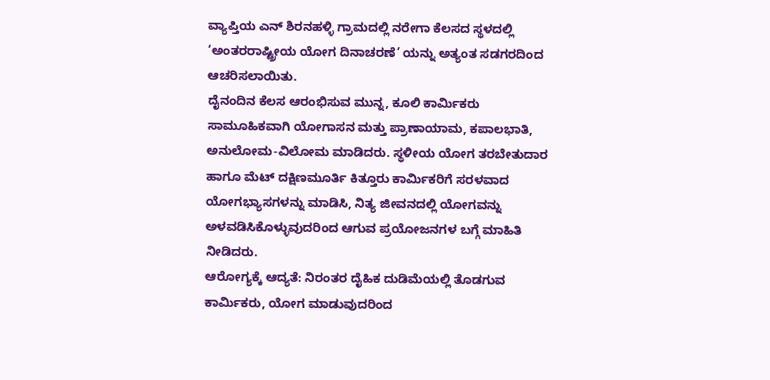ವ್ಯಾಪ್ತಿಯ ಎನ್ ಶಿರನಹಳ್ಳಿ ಗ್ರಾಮದಲ್ಲಿ ನರೇಗಾ ಕೆಲಸದ ಸ್ಥಳದಲ್ಲಿ ‘ಅಂತರರಾಷ್ಟ್ರೀಯ ಯೋಗ ದಿನಾಚರಣೆ’ ಯನ್ನು ಅತ್ಯಂತ ಸಡಗರದಿಂದ ಆಚರಿಸಲಾಯಿತು.
ದೈನಂದಿನ ಕೆಲಸ ಆರಂಭಿಸುವ ಮುನ್ನ, ಕೂಲಿ ಕಾರ್ಮಿಕರು ಸಾಮೂಹಿಕವಾಗಿ ಯೋಗಾಸನ ಮತ್ತು ಪ್ರಾಣಾಯಾಮ, ಕಪಾಲಭಾತಿ, ಅನುಲೋಮ-ವಿಲೋಮ ಮಾಡಿದರು. ಸ್ಥಳೀಯ ಯೋಗ ತರಬೇತುದಾರ ಹಾಗೂ ಮೆಟ್ ದಕ್ಷಿಣಮೂರ್ತಿ ಕಿತ್ತೂರು ಕಾರ್ಮಿಕರಿಗೆ ಸರಳವಾದ ಯೋಗಭ್ಯಾಸಗಳನ್ನು ಮಾಡಿಸಿ, ನಿತ್ಯ ಜೀವನದಲ್ಲಿ ಯೋಗವನ್ನು ಅಳವಡಿಸಿಕೊಳ್ಳುವುದರಿಂದ ಆಗುವ ಪ್ರಯೋಜನಗಳ ಬಗ್ಗೆ ಮಾಹಿತಿ ನೀಡಿದರು.
ಆರೋಗ್ಯಕ್ಕೆ ಆದ್ಯತೆ: ನಿರಂತರ ದೈಹಿಕ ದುಡಿಮೆಯಲ್ಲಿ ತೊಡಗುವ ಕಾರ್ಮಿಕರು, ಯೋಗ ಮಾಡುವುದರಿಂದ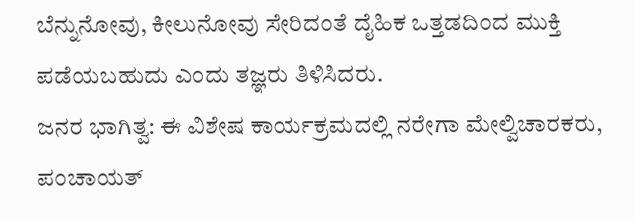ಬೆನ್ನುನೋವು, ಕೀಲುನೋವು ಸೇರಿದಂತೆ ದೈಹಿಕ ಒತ್ತಡದಿಂದ ಮುಕ್ತಿ ಪಡೆಯಬಹುದು ಎಂದು ತಜ್ಞರು ತಿಳಿಸಿದರು.
ಜನರ ಭಾಗಿತ್ವ: ಈ ವಿಶೇಷ ಕಾರ್ಯಕ್ರಮದಲ್ಲಿ ನರೇಗಾ ಮೇಲ್ವಿಚಾರಕರು, ಪಂಚಾಯತ್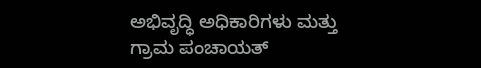ಅಭಿವೃದ್ಧಿ ಅಧಿಕಾರಿಗಳು ಮತ್ತು ಗ್ರಾಮ ಪಂಚಾಯತ್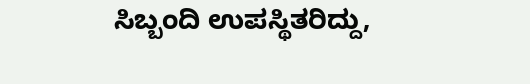ಸಿಬ್ಬಂದಿ ಉಪಸ್ಥಿತರಿದ್ದು,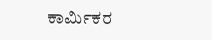ಕಾರ್ಮಿಕರ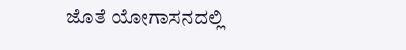ಜೊತೆ ಯೋಗಾಸನದಲ್ಲಿ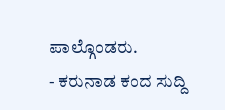ಪಾಲ್ಗೊಂಡರು.
- ಕರುನಾಡ ಕಂದ ಸುದ್ದಿ